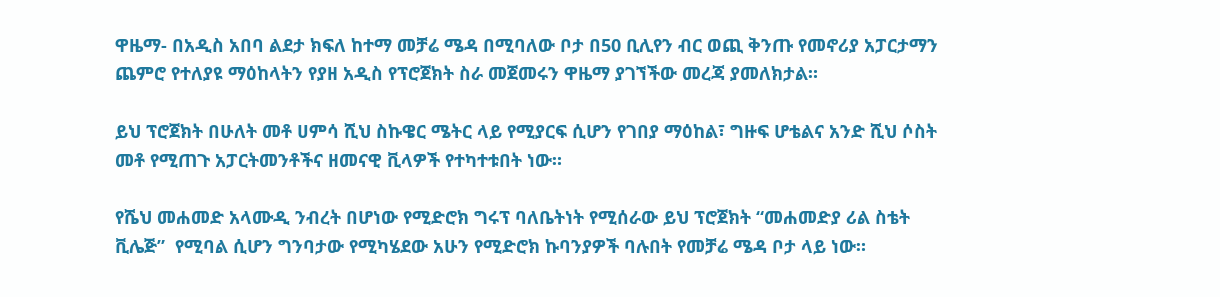ዋዜማ- በአዲስ አበባ ልደታ ክፍለ ከተማ መቻሬ ሜዳ በሚባለው ቦታ በ50 ቢሊየን ብር ወጪ ቅንጡ የመኖሪያ አፓርታማን ጨምሮ የተለያዩ ማዕከላትን የያዘ አዲስ የፕሮጀክት ስራ መጀመሩን ዋዜማ ያገኘችው መረጃ ያመለክታል።

ይህ ፕሮጀክት በሁለት መቶ ሀምሳ ሺህ ስኩዌር ሜትር ላይ የሚያርፍ ሲሆን የገበያ ማዕከል፣ ግዙፍ ሆቴልና አንድ ሺህ ሶስት መቶ የሚጠጉ አፓርትመንቶችና ዘመናዊ ቪላዎች የተካተቱበት ነው።

የሼህ መሐመድ አላሙዲ ንብረት በሆነው የሚድሮክ ግሩፕ ባለቤትነት የሚሰራው ይህ ፕሮጀክት “መሐመድያ ሪል ስቴት ቪሌጅ”  የሚባል ሲሆን ግንባታው የሚካሄደው አሁን የሚድሮክ ኩባንያዎች ባሉበት የመቻሬ ሜዳ ቦታ ላይ ነው።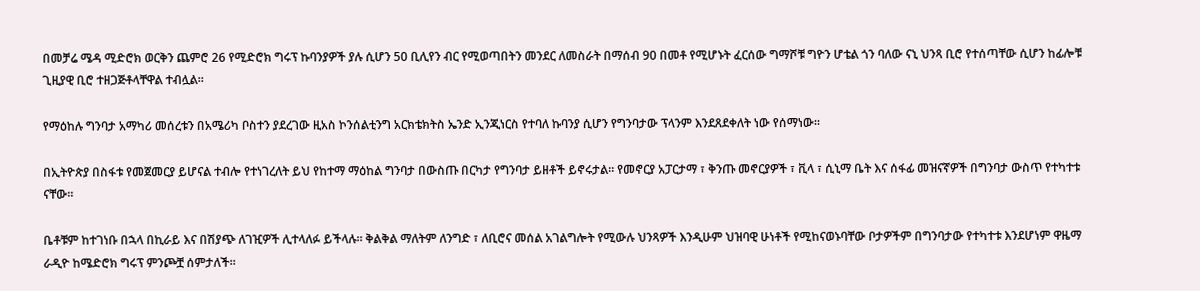በመቻሬ ሜዳ ሚድሮክ ወርቅን ጨምሮ 26 የሚድሮክ ግሩፕ ኩባንያዎች ያሉ ሲሆን 50 ቢሊየን ብር የሚወጣበትን መንደር ለመስራት በማሰብ 90 በመቶ የሚሆኑት ፈርሰው ግማሾቹ ግዮን ሆቴል ጎን ባለው ናኒ ህንጻ ቢሮ የተሰጣቸው ሲሆን ከፊሎቹ ጊዚያዊ ቢሮ ተዘጋጅቶላቸዋል ተብሏል።

የማዕከሉ ግንባታ አማካሪ መሰረቱን በአሜሪካ ቦስተን ያደረገው ዚአስ ኮንሰልቲንግ አርክቴክትስ ኤንድ ኢንጂነርስ የተባለ ኩባንያ ሲሆን የግንባታው ፕላንም እንደጸደቀለት ነው የሰማነው።

በኢትዮጵያ በስፋቱ የመጀመርያ ይሆናል ተብሎ የተነገረለት ይህ የከተማ ማዕከል ግንባታ በውስጡ በርካታ የግንባታ ይዘቶች ይኖሩታል። የመኖርያ አፓርታማ ፣ ቅንጡ መኖርያዎች ፣ ቪላ ፣ ሲኒማ ቤት እና ሰፋፊ መዝናኛዎች በግንባታ ውስጥ የተካተቱ ናቸው።

ቤቶቹም ከተገነቡ በኋላ በኪራይ እና በሽያጭ ለገዢዎች ሊተላለፉ ይችላሉ። ቅልቅል ማለትም ለንግድ ፣ ለቢሮና መሰል አገልግሎት የሚውሉ ህንጻዎች እንዲሁም ህዝባዊ ሁነቶች የሚከናወኑባቸው ቦታዎችም በግንባታው የተካተቱ እንደሆነም ዋዜማ ራዲዮ ከሜድሮክ ግሩፕ ምንጮቿ ሰምታለች።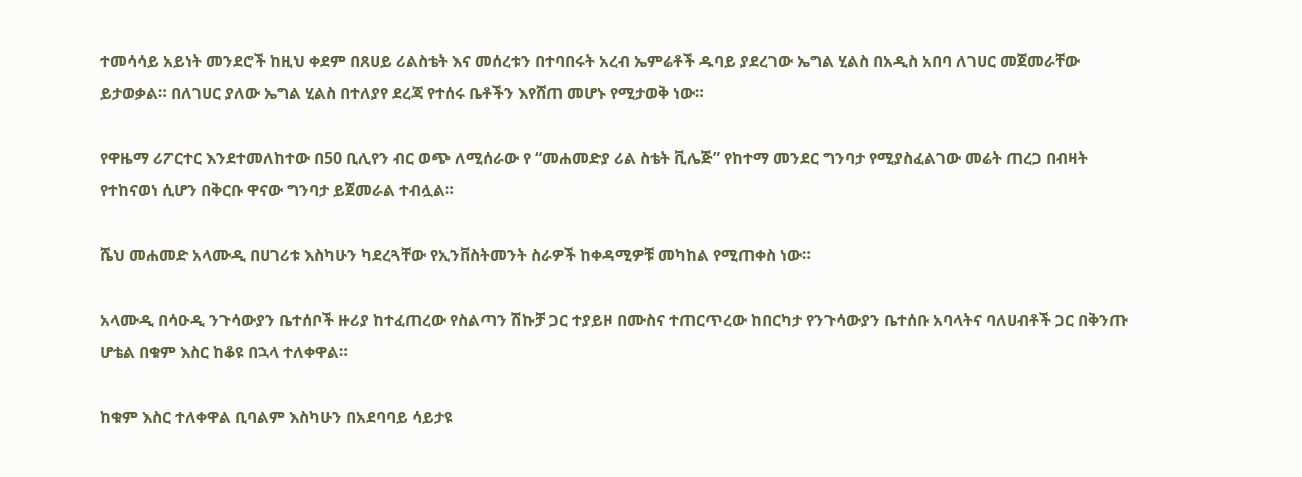ተመሳሳይ አይነት መንደሮች ከዚህ ቀደም በጸሀይ ሪልስቴት እና መሰረቱን በተባበሩት አረብ ኤምሬቶች ዱባይ ያደረገው ኤግል ሂልስ በአዲስ አበባ ለገሀር መጀመራቸው ይታወቃል። በለገሀር ያለው ኤግል ሂልስ በተለያየ ደረጃ የተሰሩ ቤቶችን እየሸጠ መሆኑ የሚታወቅ ነው።

የዋዜማ ሪፖርተር እንደተመለከተው በ50 ቢሊየን ብር ወጭ ለሚሰራው የ “መሐመድያ ሪል ስቴት ቪሌጅ” የከተማ መንደር ግንባታ የሚያስፈልገው መሬት ጠረጋ በብዛት የተከናወነ ሲሆን በቅርቡ ዋናው ግንባታ ይጀመራል ተብሏል።

ሼህ መሐመድ አላሙዲ በሀገሪቱ እስካሁን ካደረጓቸው የኢንቨስትመንት ስራዎች ከቀዳሚዎቹ መካከል የሚጠቀስ ነው።

አላሙዲ በሳዑዲ ንጉሳውያን ቤተሰቦች ዙሪያ ከተፈጠረው የስልጣን ሽኩቻ ጋር ተያይዞ በሙስና ተጠርጥረው ከበርካታ የንጉሳውያን ቤተሰቡ አባላትና ባለሀብቶች ጋር በቅንጡ ሆቴል በቁም እስር ከቆዩ በኋላ ተለቀዋል።

ከቁም እስር ተለቀዋል ቢባልም እስካሁን በአደባባይ ሳይታዩ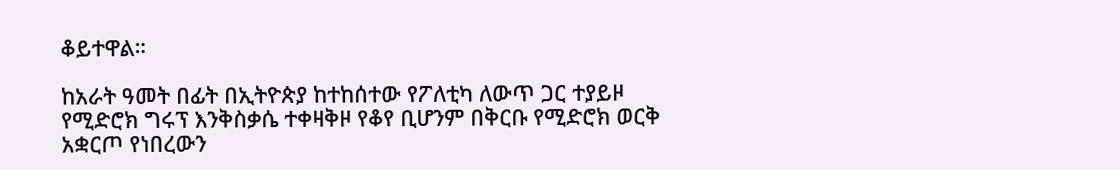ቆይተዋል።

ከአራት ዓመት በፊት በኢትዮጵያ ከተከሰተው የፖለቲካ ለውጥ ጋር ተያይዞ የሚድሮክ ግሩፕ እንቅስቃሴ ተቀዛቅዞ የቆየ ቢሆንም በቅርቡ የሚድሮክ ወርቅ አቋርጦ የነበረውን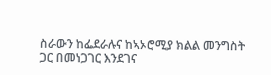ስራውን ከፌደራሉና ከኣኦሮሚያ ክልል መንግስት ጋር በመነጋገር እንደገና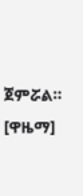ጀምሯል። [ዋዜማ]